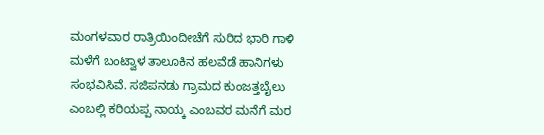ಮಂಗಳವಾರ ರಾತ್ರಿಯಿಂದೀಚೆಗೆ ಸುರಿದ ಭಾರಿ ಗಾಳಿ ಮಳೆಗೆ ಬಂಟ್ವಾಳ ತಾಲೂಕಿನ ಹಲವೆಡೆ ಹಾನಿಗಳು ಸಂಭವಿಸಿವೆ. ಸಜಿಪನಡು ಗ್ರಾಮದ ಕುಂಜತ್ತಬೈಲು ಎಂಬಲ್ಲಿ ಕರಿಯಪ್ಪ ನಾಯ್ಕ ಎಂಬವರ ಮನೆಗೆ ಮರ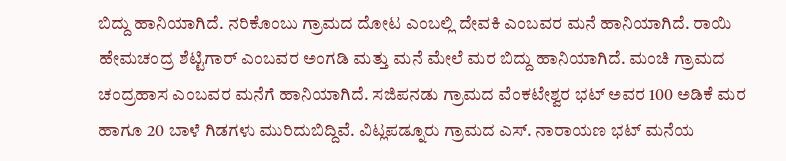ಬಿದ್ದು ಹಾನಿಯಾಗಿದೆ. ನರಿಕೊಂಬು ಗ್ರಾಮದ ದೋಟ ಎಂಬಲ್ಲಿ ದೇವಕಿ ಎಂಬವರ ಮನೆ ಹಾನಿಯಾಗಿದೆ. ರಾಯಿ ಹೇಮಚಂದ್ರ ಶೆಟ್ಟಿಗಾರ್ ಎಂಬವರ ಅಂಗಡಿ ಮತ್ತು ಮನೆ ಮೇಲೆ ಮರ ಬಿದ್ದು ಹಾನಿಯಾಗಿದೆ. ಮಂಚಿ ಗ್ರಾಮದ ಚಂದ್ರಹಾಸ ಎಂಬವರ ಮನೆಗೆ ಹಾನಿಯಾಗಿದೆ. ಸಜಿಪನಡು ಗ್ರಾಮದ ವೆಂಕಟೇಶ್ವರ ಭಟ್ ಅವರ 100 ಅಡಿಕೆ ಮರ ಹಾಗೂ 20 ಬಾಳೆ ಗಿಡಗಳು ಮುರಿದುಬಿದ್ದಿವೆ. ವಿಟ್ಲಪಡ್ನೂರು ಗ್ರಾಮದ ಎಸ್. ನಾರಾಯಣ ಭಟ್ ಮನೆಯ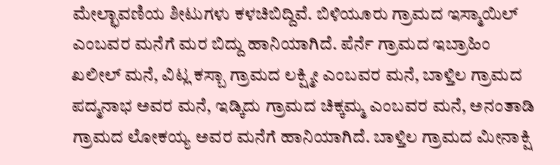ಮೇಲ್ಛಾವಣಿಯ ಶೀಟುಗಳು ಕಳಚಿಬಿದ್ದಿವೆ. ಬಿಳಿಯೂರು ಗ್ರಾಮದ ಇಸ್ಮಾಯಿಲ್ ಎಂಬವರ ಮನೆಗೆ ಮರ ಬಿದ್ದು ಹಾನಿಯಾಗಿದೆ. ಪೆರ್ನೆ ಗ್ರಾಮದ ಇಬ್ರಾಹಿಂ ಖಲೀಲ್ ಮನೆ, ವಿಟ್ಲ ಕಸ್ಬಾ ಗ್ರಾಮದ ಲಕ್ಷ್ಮೀ ಎಂಬವರ ಮನೆ, ಬಾಳ್ತಿಲ ಗ್ರಾಮದ ಪದ್ಮನಾಭ ಅವರ ಮನೆ, ಇಡ್ಕಿದು ಗ್ರಾಮದ ಚಿಕ್ಕಮ್ಮ ಎಂಬವರ ಮನೆ, ಅನಂತಾಡಿ ಗ್ರಾಮದ ಲೋಕಯ್ಯ ಅವರ ಮನೆಗೆ ಹಾನಿಯಾಗಿದೆ. ಬಾಳ್ತಿಲ ಗ್ರಾಮದ ಮೀನಾಕ್ಷಿ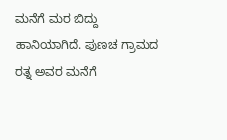ಮನೆಗೆ ಮರ ಬಿದ್ದು ಹಾನಿಯಾಗಿದೆ. ಪುಣಚ ಗ್ರಾಮದ ರತ್ನ ಅವರ ಮನೆಗೆ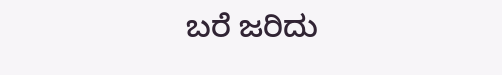ಬರೆ ಜರಿದು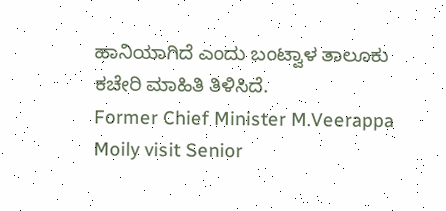ಹಾನಿಯಾಗಿದೆ ಎಂದು ಬಂಟ್ವಾಳ ತಾಲೂಕು ಕಚೇರಿ ಮಾಹಿತಿ ತಿಳಿಸಿದೆ.
Former Chief Minister M.Veerappa Moily visit Senior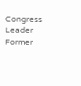Congress Leader Former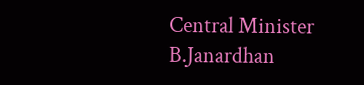Central Minister B.Janardhan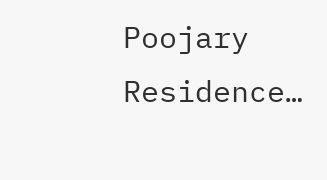Poojary Residence…